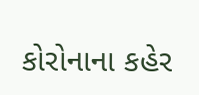કોરોનાના કહેર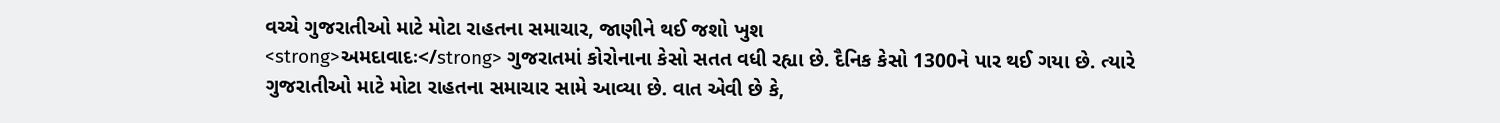વચ્ચે ગુજરાતીઓ માટે મોટા રાહતના સમાચાર, જાણીને થઈ જશો ખુશ
<strong>અમદાવાદઃ</strong> ગુજરાતમાં કોરોનાના કેસો સતત વધી રહ્યા છે. દૈનિક કેસો 1300ને પાર થઈ ગયા છે. ત્યારે ગુજરાતીઓ માટે મોટા રાહતના સમાચાર સામે આવ્યા છે. વાત એવી છે કે,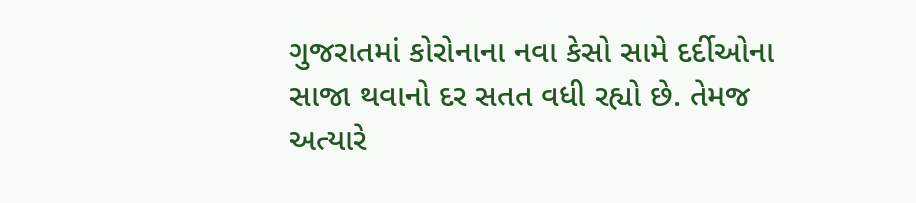ગુજરાતમાં કોરોનાના નવા કેસો સામે દર્દીઓના સાજા થવાનો દર સતત વધી રહ્યો છે. તેમજ અત્યારે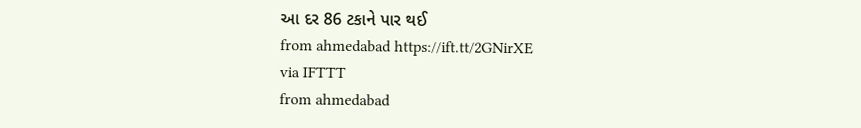આ દર 86 ટકાને પાર થઈ
from ahmedabad https://ift.tt/2GNirXE
via IFTTT
from ahmedabad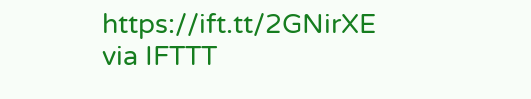https://ift.tt/2GNirXE
via IFTTT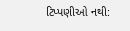ટિપ્પણીઓ નથી: